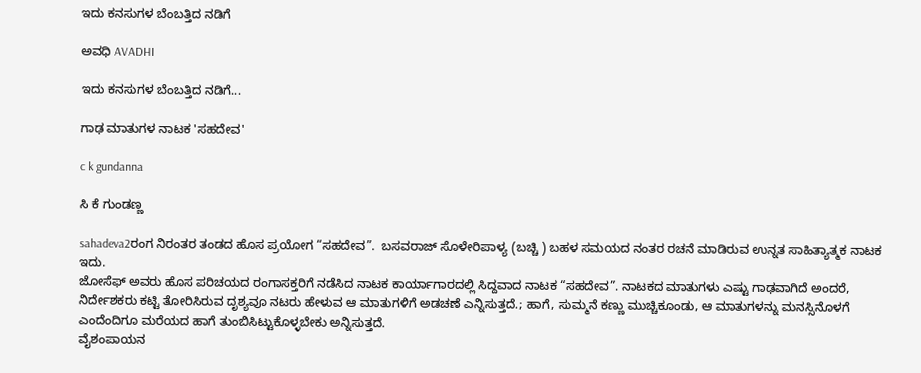ಇದು ಕನಸುಗಳ ಬೆಂಬತ್ತಿದ ನಡಿಗೆ‍

ಅವಧಿ AVADHI

ಇದು ಕನಸುಗಳ ಬೆಂಬತ್ತಿದ ನಡಿಗೆ...

ಗಾಢ ಮಾತುಗಳ ನಾಟಕ 'ಸಹದೇವ'

c k gundanna

ಸಿ ಕೆ ಗುಂಡಣ್ಣ

sahadeva2ರಂಗ ನಿರಂತರ ತಂಡದ ಹೊಸ ಪ್ರಯೋಗ “ಸಹದೇವ”.  ಬಸವರಾಜ್ ಸೊಳೇರಿಪಾಳ್ಯ (ಬಚ್ಚಿ ) ಬಹಳ ಸಮಯದ ನಂತರ ರಚನೆ ಮಾಡಿರುವ ಉನ್ನತ ಸಾಹಿತ್ಯಾತ್ಮಕ ನಾಟಕ ಇದು.
ಜೋಸೆಫ್ ಅವರು ಹೊಸ ಪರಿಚಯದ ರಂಗಾಸಕ್ತರಿಗೆ ನಡೆಸಿದ ನಾಟಕ ಕಾರ್ಯಾಗಾರದಲ್ಲಿ ಸಿದ್ದವಾದ ನಾಟಕ “ಸಹದೇವ”. ನಾಟಕದ ಮಾತುಗಳು ಎಷ್ಟು ಗಾಢವಾಗಿದೆ ಅಂದರೆ, ನಿರ್ದೇಶಕರು ಕಟ್ಟಿ ತೋರಿಸಿರುವ ದೃಶ್ಯವೂ ನಟರು ಹೇಳುವ ಆ ಮಾತುಗಳಿಗೆ ಅಡಚಣೆ ಎನ್ನಿಸುತ್ತದೆ.; ಹಾಗೆ, ಸುಮ್ಮನೆ ಕಣ್ಣು ಮುಚ್ಚಿಕೂಂಡು, ಆ ಮಾತುಗಳನ್ನು ಮನಸ್ಸಿನೊಳಗೆ ಎಂದೆಂದಿಗೂ ಮರೆಯದ ಹಾಗೆ ತುಂಬಿಸಿಟ್ಟುಕೊಳ್ಳಬೇಕು ಅನ್ನಿಸುತ್ತದೆ.
ವೈಶಂಪಾಯನ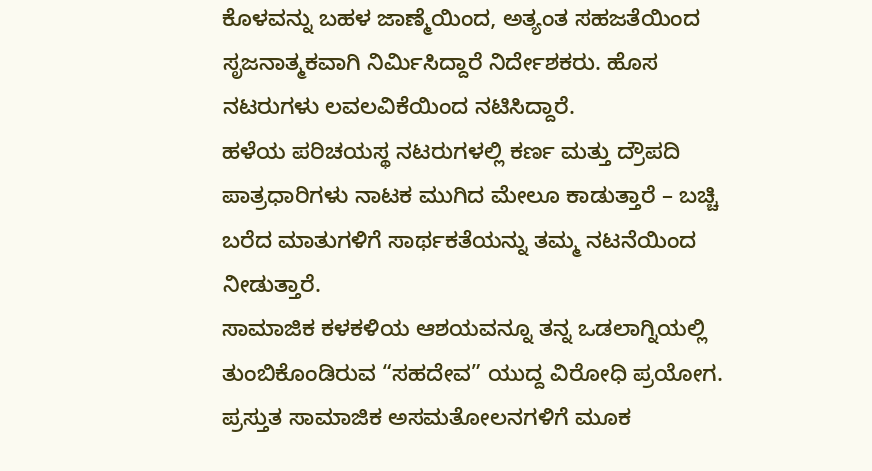ಕೊಳವನ್ನು ಬಹಳ ಜಾಣ್ಮೆಯಿಂದ, ಅತ್ಯಂತ ಸಹಜತೆಯಿಂದ ಸೃಜನಾತ್ಮಕವಾಗಿ ನಿರ್ಮಿಸಿದ್ದಾರೆ ನಿರ್ದೇಶಕರು. ಹೊಸ ನಟರುಗಳು ಲವಲವಿಕೆಯಿಂದ ನಟಿಸಿದ್ದಾರೆ.
ಹಳೆಯ ಪರಿಚಯಸ್ಥ ನಟರುಗಳಲ್ಲಿ ಕರ್ಣ ಮತ್ತು ದ್ರೌಪದಿ ಪಾತ್ರಧಾರಿಗಳು ನಾಟಕ ಮುಗಿದ ಮೇಲೂ ಕಾಡುತ್ತಾರೆ – ಬಚ್ಚಿ ಬರೆದ ಮಾತುಗಳಿಗೆ ಸಾರ್ಥಕತೆಯನ್ನು ತಮ್ಮ ನಟನೆಯಿಂದ ನೀಡುತ್ತಾರೆ.
ಸಾಮಾಜಿಕ ಕಳಕಳಿಯ ಆಶಯವನ್ನೂ ತನ್ನ ಒಡಲಾಗ್ನಿಯಲ್ಲಿ ತುಂಬಿಕೊಂಡಿರುವ “ಸಹದೇವ” ಯುದ್ದ ವಿರೋಧಿ ಪ್ರಯೋಗ.
ಪ್ರಸ್ತುತ ಸಾಮಾಜಿಕ ಅಸಮತೋಲನಗಳಿಗೆ ಮೂಕ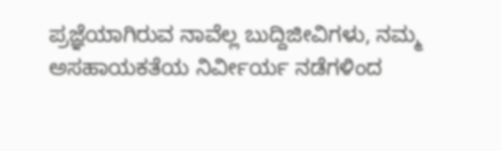ಪ್ರಜ್ಞೆಯಾಗಿರುವ ನಾವೆಲ್ಲ ಬುದ್ದಿಜೀವಿಗಳು, ನಮ್ಮ ಅಸಹಾಯಕತೆಯ ನಿರ್ವೀರ್ಯ ನಡೆಗಳಿಂದ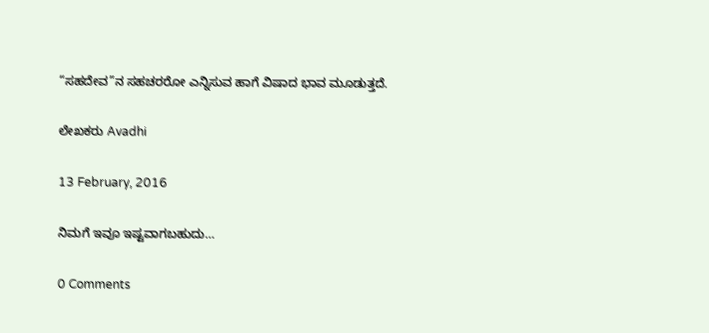“ಸಹದೇವ”ನ ಸಹಚರರೋ ಎನ್ನಿಸುವ ಹಾಗೆ ವಿಷಾದ ಭಾವ ಮೂಡುತ್ತದೆ.

ಲೇಖಕರು Avadhi

13 February, 2016

ನಿಮಗೆ ಇವೂ ಇಷ್ಟವಾಗಬಹುದು…

0 Comments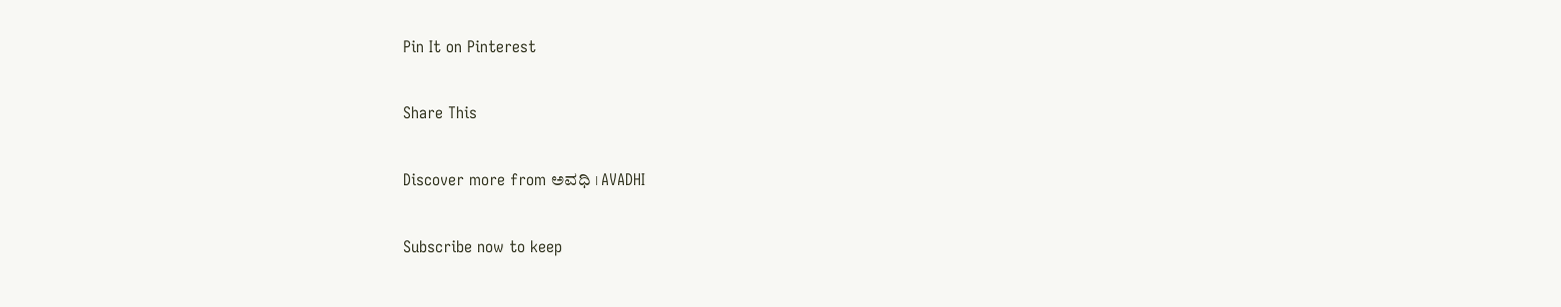Pin It on Pinterest

Share This

Discover more from ಅವಧಿ । AVADHI

Subscribe now to keep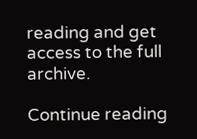reading and get access to the full archive.

Continue reading